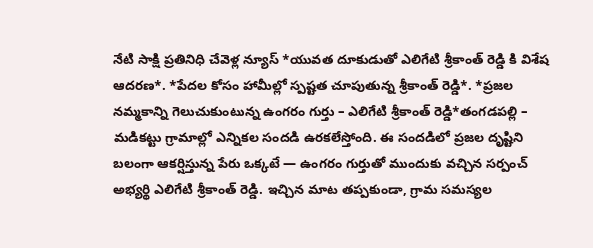నేటి సాక్షి ప్రతినిధి చేవెళ్ల న్యూస్ *యువత దూకుడుతో ఎలిగేటి శ్రీకాంత్ రెడ్డి కి విశేష ఆదరణ*. *పేదల కోసం హామీల్లో స్పష్టత చూపుతున్న శ్రీకాంత్ రెడ్డి*. *ప్రజల నమ్మకాన్ని గెలుచుకుంటున్న ఉంగరం గుర్తు – ఎలిగేటి శ్రీకాంత్ రెడ్డి*తంగడపల్లి – మడికట్టు గ్రామాల్లో ఎన్నికల సందడి ఉరకలేస్తోంది. ఈ సందడిలో ప్రజల దృష్టిని బలంగా ఆకర్షిస్తున్న పేరు ఒక్కటే — ఉంగరం గుర్తుతో ముందుకు వచ్చిన సర్పంచ్ అభ్యర్థి ఎలిగేటి శ్రీకాంత్ రెడ్డి. ఇచ్చిన మాట తప్పకుండా, గ్రామ సమస్యల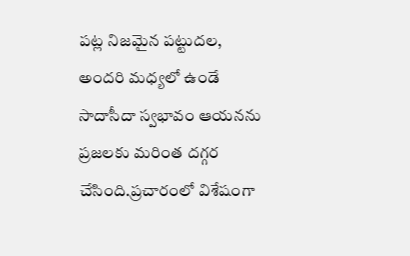పట్ల నిజమైన పట్టుదల, అందరి మధ్యలో ఉండే సాదాసీదా స్వభావం ఆయనను ప్రజలకు మరింత దగ్గర చేసింది.ప్రచారంలో విశేషంగా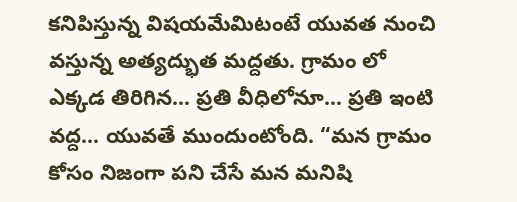కనిపిస్తున్న విషయమేమిటంటే యువత నుంచి వస్తున్న అత్యద్భుత మద్దతు. గ్రామం లో ఎక్కడ తిరిగిన… ప్రతి వీధిలోనూ… ప్రతి ఇంటి వద్ద… యువతే ముందుంటోంది. “మన గ్రామం కోసం నిజంగా పని చేసే మన మనిషి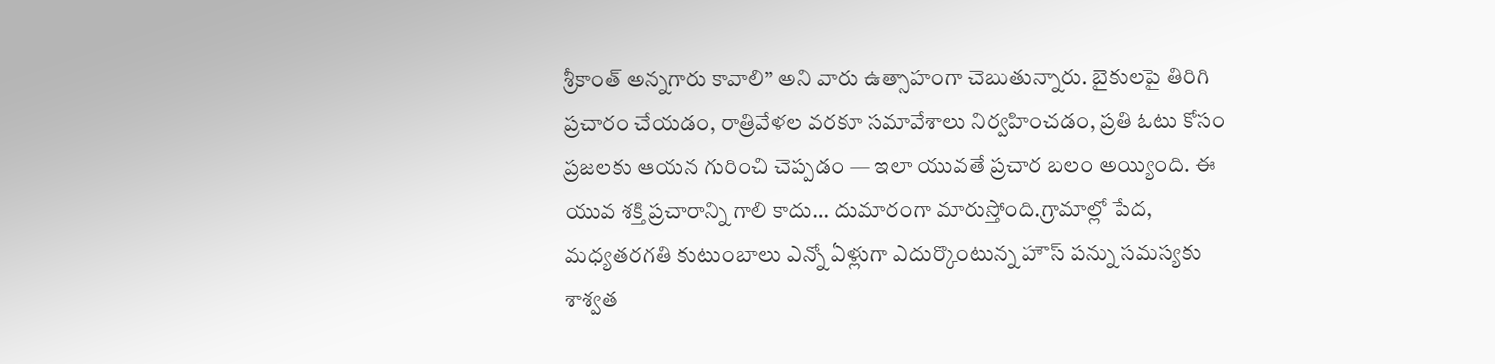శ్రీకాంత్ అన్నగారు కావాలి” అని వారు ఉత్సాహంగా చెబుతున్నారు. బైకులపై తిరిగి ప్రచారం చేయడం, రాత్రివేళల వరకూ సమావేశాలు నిర్వహించడం, ప్రతి ఓటు కోసం ప్రజలకు ఆయన గురించి చెప్పడం — ఇలా యువతే ప్రచార బలం అయ్యింది. ఈ యువ శక్తి ప్రచారాన్ని గాలి కాదు… దుమారంగా మారుస్తోంది.గ్రామాల్లో పేద, మధ్యతరగతి కుటుంబాలు ఎన్నో ఏళ్లుగా ఎదుర్కొంటున్న హౌస్ పన్ను సమస్యకు శాశ్వత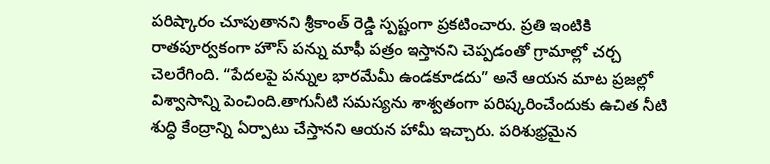పరిష్కారం చూపుతానని శ్రీకాంత్ రెడ్డి స్పష్టంగా ప్రకటించారు. ప్రతి ఇంటికి రాతపూర్వకంగా హౌస్ పన్ను మాఫీ పత్రం ఇస్తానని చెప్పడంతో గ్రామాల్లో చర్చ చెలరేగింది. “పేదలపై పన్నుల భారమేమీ ఉండకూడదు” అనే ఆయన మాట ప్రజల్లో విశ్వాసాన్ని పెంచింది.తాగునీటి సమస్యను శాశ్వతంగా పరిష్కరించేందుకు ఉచిత నీటి శుద్ధి కేంద్రాన్ని ఏర్పాటు చేస్తానని ఆయన హామీ ఇచ్చారు. పరిశుభ్రమైన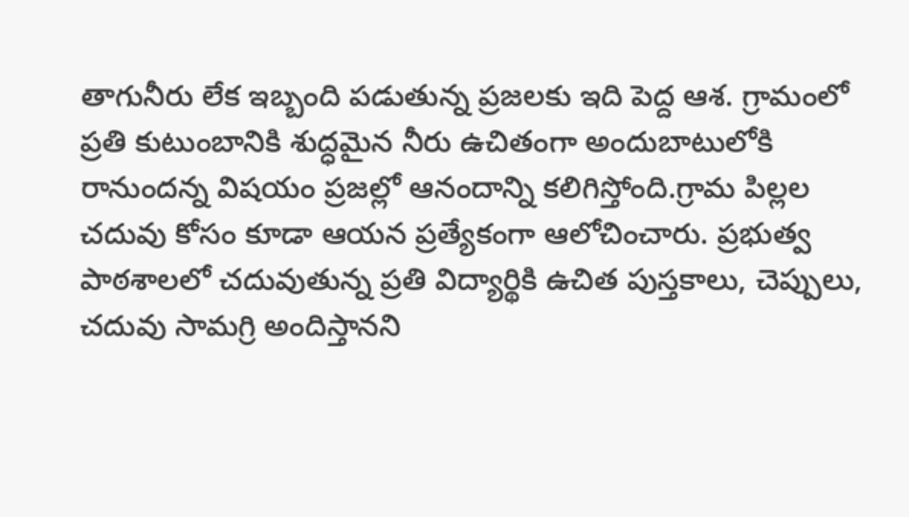తాగునీరు లేక ఇబ్బంది పడుతున్న ప్రజలకు ఇది పెద్ద ఆశ. గ్రామంలో ప్రతి కుటుంబానికి శుద్ధమైన నీరు ఉచితంగా అందుబాటులోకి రానుందన్న విషయం ప్రజల్లో ఆనందాన్ని కలిగిస్తోంది.గ్రామ పిల్లల చదువు కోసం కూడా ఆయన ప్రత్యేకంగా ఆలోచించారు. ప్రభుత్వ పాఠశాలలో చదువుతున్న ప్రతి విద్యార్థికి ఉచిత పుస్తకాలు, చెప్పులు, చదువు సామగ్రి అందిస్తానని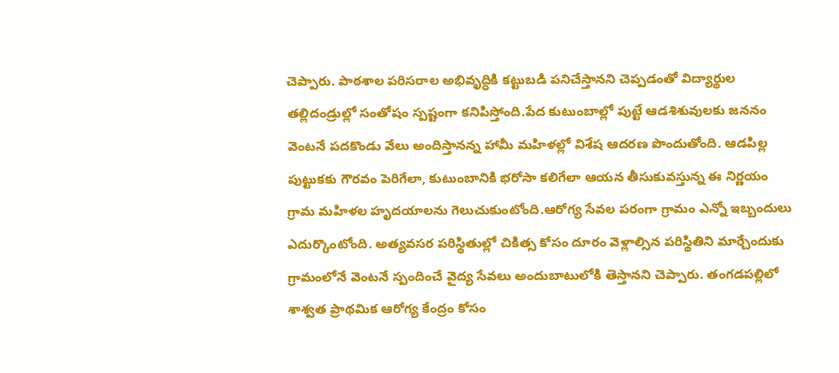చెప్పారు. పాఠశాల పరిసరాల అభివృద్ధికి కట్టుబడి పనిచేస్తానని చెప్పడంతో విద్యార్థుల తల్లిదండ్రుల్లో సంతోషం స్పష్టంగా కనిపిస్తోంది.పేద కుటుంబాల్లో పుట్టే ఆడశిశువులకు జననం వెంటనే పదకొండు వేలు అందిస్తానన్న హామీ మహిళల్లో విశేష ఆదరణ పొందుతోంది. ఆడపిల్ల పుట్టుకకు గౌరవం పెరిగేలా, కుటుంబానికి భరోసా కలిగేలా ఆయన తీసుకువస్తున్న ఈ నిర్ణయం గ్రామ మహిళల హృదయాలను గెలుచుకుంటోంది.ఆరోగ్య సేవల పరంగా గ్రామం ఎన్నో ఇబ్బందులు ఎదుర్కొంటోంది. అత్యవసర పరిస్థితుల్లో చికిత్స కోసం దూరం వెళ్లాల్సిన పరిస్థితిని మార్చేందుకు గ్రామంలోనే వెంటనే స్పందించే వైద్య సేవలు అందుబాటులోకి తెస్తానని చెప్పారు. తంగడపల్లిలో శాశ్వత ప్రాథమిక ఆరోగ్య కేంద్రం కోసం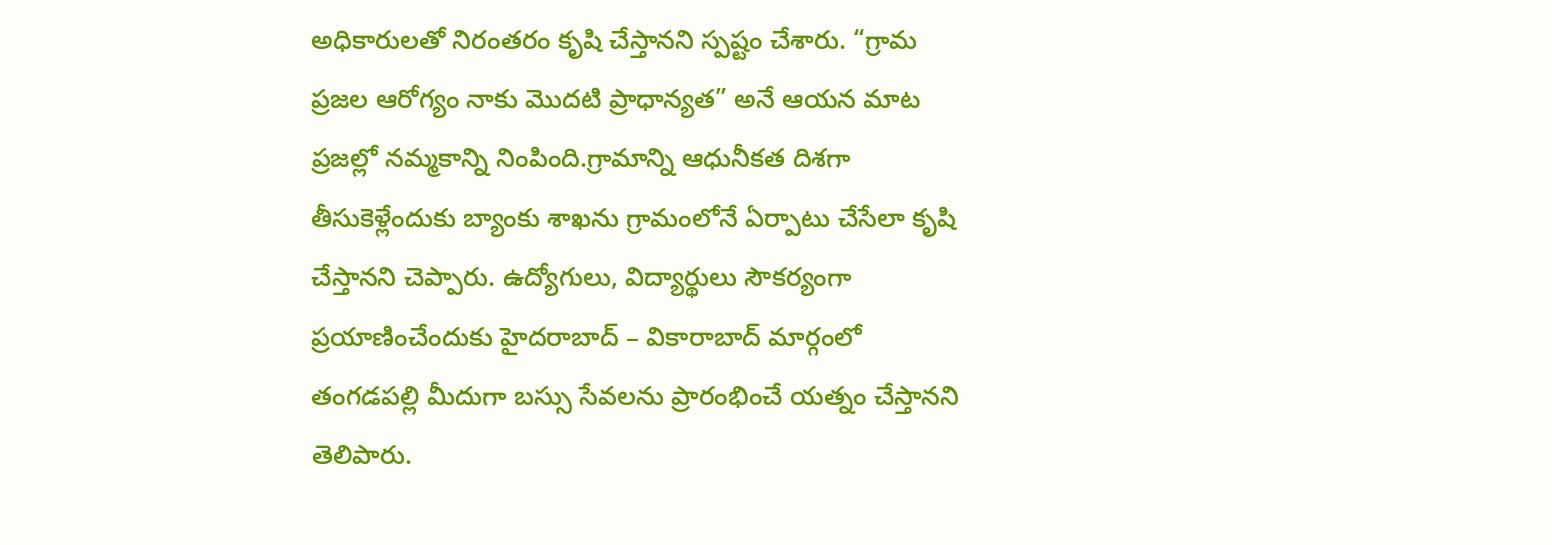అధికారులతో నిరంతరం కృషి చేస్తానని స్పష్టం చేశారు. “గ్రామ ప్రజల ఆరోగ్యం నాకు మొదటి ప్రాధాన్యత” అనే ఆయన మాట ప్రజల్లో నమ్మకాన్ని నింపింది.గ్రామాన్ని ఆధునీకత దిశగా తీసుకెళ్లేందుకు బ్యాంకు శాఖను గ్రామంలోనే ఏర్పాటు చేసేలా కృషి చేస్తానని చెప్పారు. ఉద్యోగులు, విద్యార్థులు సౌకర్యంగా ప్రయాణించేందుకు హైదరాబాద్ – వికారాబాద్ మార్గంలో తంగడపల్లి మీదుగా బస్సు సేవలను ప్రారంభించే యత్నం చేస్తానని తెలిపారు.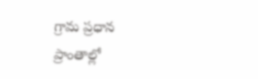గ్రామ ప్రధాన ప్రాంతాల్లో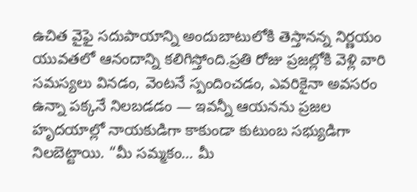ఉచిత వైఫై సదుపాయాన్ని అందుబాటులోకి తెస్తానన్న నిర్ణయం యువతలో ఆనందాన్ని కలిగిస్తోంది.ప్రతి రోజు ప్రజల్లోకి వెళ్లి వారి సమస్యలు వినడం, వెంటనే స్పందించడం, ఎవరికైనా అవసరం ఉన్నా పక్కనే నిలబడడం — ఇవన్నీ ఆయనను ప్రజల హృదయాల్లో నాయకుడిగా కాకుండా కుటుంబ సభ్యుడిగా నిలబెట్టాయి. “మీ సమ్మకం… మీ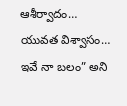ఆశీర్వాదం… యువత విశ్వాసం… ఇవే నా బలం” అని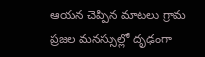ఆయన చెప్పిన మాటలు గ్రామ ప్రజల మనస్సుల్లో దృఢంగా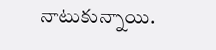నాటుకున్నాయి.